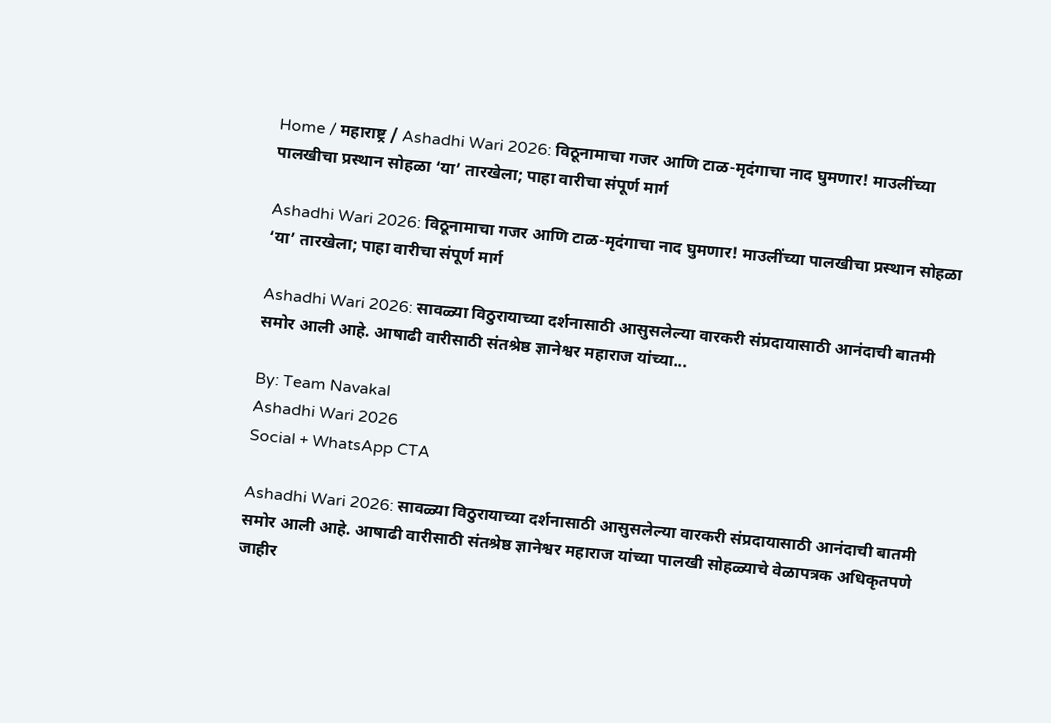Home / महाराष्ट्र / Ashadhi Wari 2026: विठूनामाचा गजर आणि टाळ-मृदंगाचा नाद घुमणार! माउलींच्या पालखीचा प्रस्थान सोहळा ‘या’ तारखेला; पाहा वारीचा संपूर्ण मार्ग

Ashadhi Wari 2026: विठूनामाचा गजर आणि टाळ-मृदंगाचा नाद घुमणार! माउलींच्या पालखीचा प्रस्थान सोहळा ‘या’ तारखेला; पाहा वारीचा संपूर्ण मार्ग

Ashadhi Wari 2026: सावळ्या विठुरायाच्या दर्शनासाठी आसुसलेल्या वारकरी संप्रदायासाठी आनंदाची बातमी समोर आली आहे. आषाढी वारीसाठी संतश्रेष्ठ ज्ञानेश्वर महाराज यांच्या...

By: Team Navakal
Ashadhi Wari 2026
Social + WhatsApp CTA

Ashadhi Wari 2026: सावळ्या विठुरायाच्या दर्शनासाठी आसुसलेल्या वारकरी संप्रदायासाठी आनंदाची बातमी समोर आली आहे. आषाढी वारीसाठी संतश्रेष्ठ ज्ञानेश्वर महाराज यांच्या पालखी सोहळ्याचे वेळापत्रक अधिकृतपणे जाहीर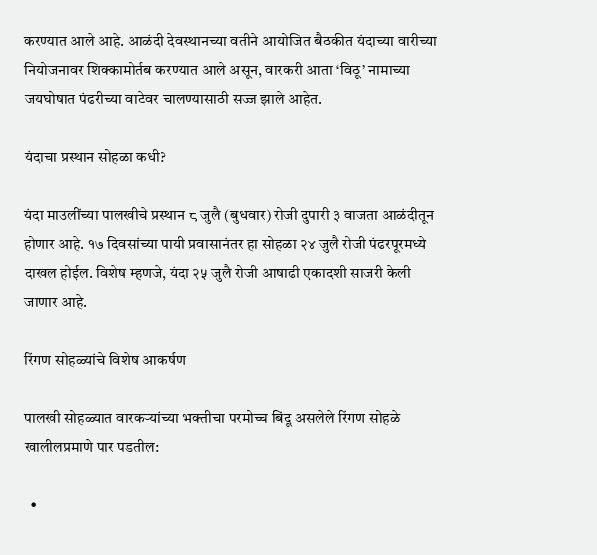करण्यात आले आहे. आळंदी देवस्थानच्या वतीने आयोजित बैठकीत यंदाच्या वारीच्या नियोजनावर शिक्कामोर्तब करण्यात आले असून, वारकरी आता ‘विठू’ नामाच्या जयघोषात पंढरीच्या वाटेवर चालण्यासाठी सज्ज झाले आहेत.

यंदाचा प्रस्थान सोहळा कधी?

यंदा माउलींच्या पालखीचे प्रस्थान ८ जुलै (बुधवार) रोजी दुपारी ३ वाजता आळंदीतून होणार आहे. १७ दिवसांच्या पायी प्रवासानंतर हा सोहळा २४ जुलै रोजी पंढरपूरमध्ये दाखल होईल. विशेष म्हणजे, यंदा २५ जुलै रोजी आषाढी एकादशी साजरी केली जाणार आहे.

रिंगण सोहळ्यांचे विशेष आकर्षण

पालखी सोहळ्यात वारकऱ्यांच्या भक्तीचा परमोच्च बिंदू असलेले रिंगण सोहळे खालीलप्रमाणे पार पडतील:

  •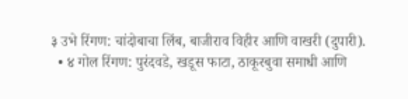३ उभे रिंगण: चांदोबाचा लिंब, बाजीराव विहीर आणि वाखरी (दुपारी).
  • ४ गोल रिंगण: पुरंदवडे, खडूस फाटा, ठाकूरबुवा समाधी आणि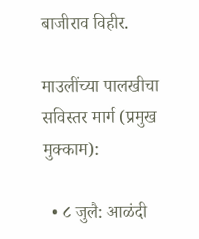बाजीराव विहीर.

माउलींच्या पालखीचा सविस्तर मार्ग (प्रमुख मुक्काम):

  • ८ जुलै: आळंदी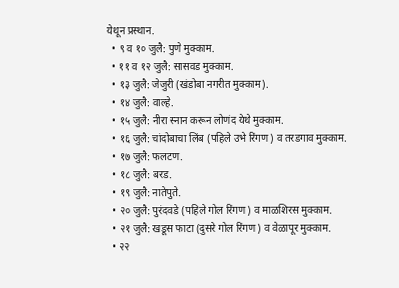येथून प्रस्थान.
  • ९ व १० जुलै: पुणे मुक्काम.
  • ११ व १२ जुलै: सासवड मुक्काम.
  • १३ जुलै: जेजुरी (खंडोबा नगरीत मुक्काम).
  • १४ जुलै: वाल्हे.
  • १५ जुलै: नीरा स्नान करून लोणंद येथे मुक्काम.
  • १६ जुलै: चांदोबाचा लिंब (पहिले उभे रिंगण) व तरडगाव मुक्काम.
  • १७ जुलै: फलटण.
  • १८ जुलै: बरड.
  • १९ जुलै: नातेपुते.
  • २० जुलै: पुरंदवडे (पहिले गोल रिंगण) व माळशिरस मुक्काम.
  • २१ जुलै: खडूस फाटा (दुसरे गोल रिंगण) व वेळापूर मुक्काम.
  • २२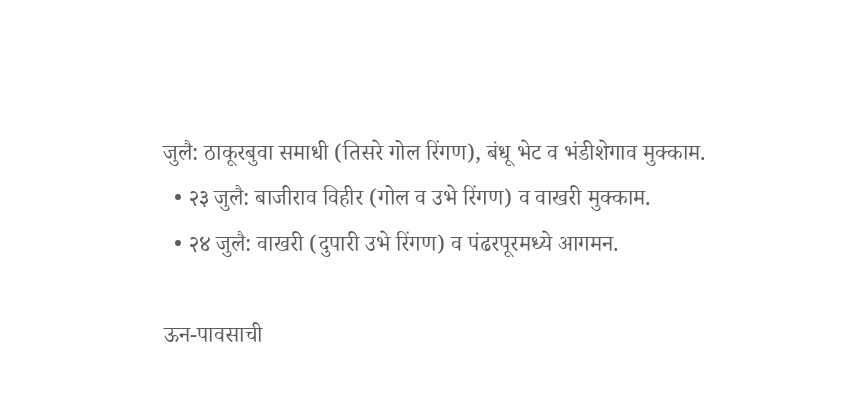जुलै: ठाकूरबुवा समाधी (तिसरे गोल रिंगण), बंधू भेट व भंडीशेगाव मुक्काम.
  • २३ जुलै: बाजीराव विहीर (गोल व उभे रिंगण) व वाखरी मुक्काम.
  • २४ जुलै: वाखरी (दुपारी उभे रिंगण) व पंढरपूरमध्ये आगमन.

ऊन-पावसाची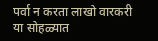पर्वा न करता लाखो वारकरी या सोहळ्यात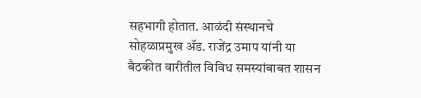सहभागी होतात. आळंदी संस्थानचे सोहळाप्रमुख ॲड. राजेंद्र उमाप यांनी या बैठकीत वारीतील विविध समस्यांबाबत शासन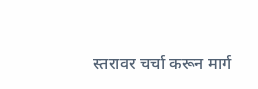स्तरावर चर्चा करून मार्ग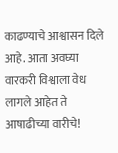काढण्याचे आश्वासन दिले आहे. आता अवघ्या वारकरी विश्वाला वेध लागले आहेत ते आषाढीच्या वारीचे!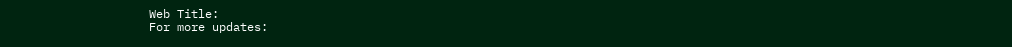Web Title:
For more updates: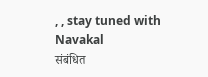, , stay tuned with Navakal
संबंधित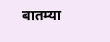बातम्या